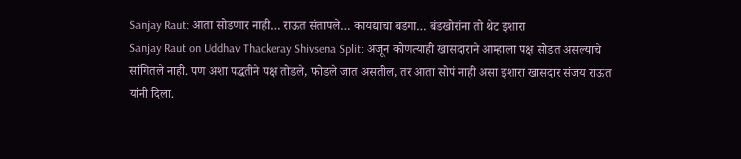Sanjay Raut: आता सोडणार नाही… राऊत संतापले… कायद्याचा बडगा… बंडखोरांना तो थेट इशारा
Sanjay Raut on Uddhav Thackeray Shivsena Split: अजून कोणत्याही खासदाराने आम्हाला पक्ष सोडत असल्याचे सांगितले नाही. पण अशा पद्धतीने पक्ष तोडले, फोडले जात असतील, तर आता सोपं नाही असा इशारा खासदार संजय राऊत यांनी दिला.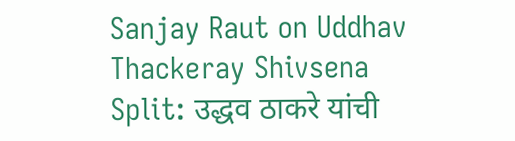Sanjay Raut on Uddhav Thackeray Shivsena Split: उद्धव ठाकरे यांची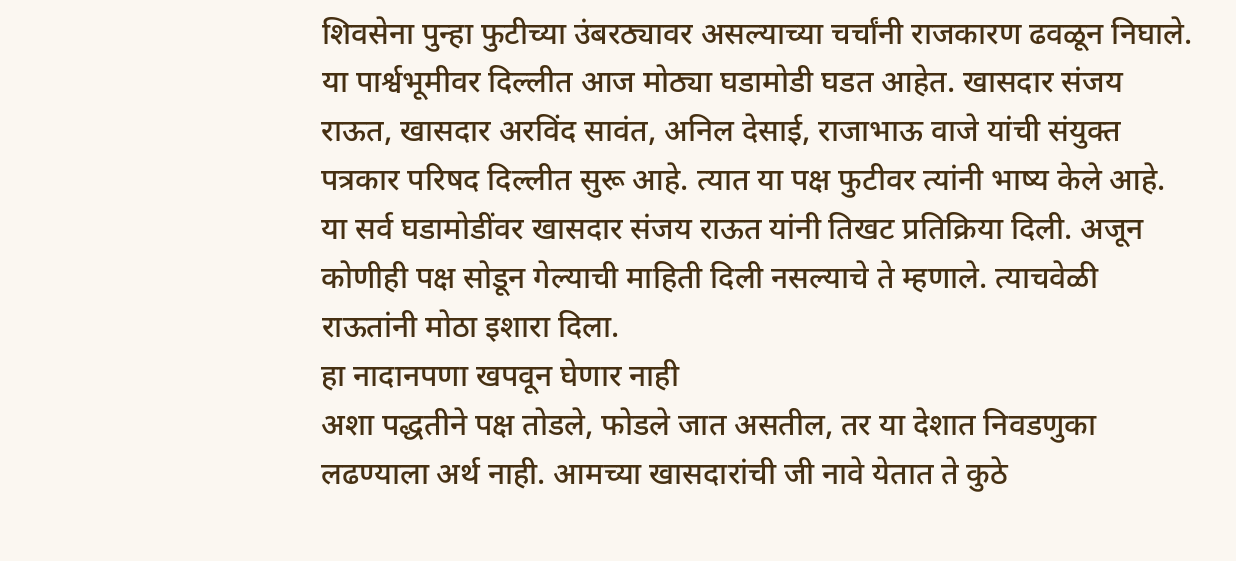शिवसेना पुन्हा फुटीच्या उंबरठ्यावर असल्याच्या चर्चांनी राजकारण ढवळून निघाले. या पार्श्वभूमीवर दिल्लीत आज मोठ्या घडामोडी घडत आहेत. खासदार संजय राऊत, खासदार अरविंद सावंत, अनिल देसाई, राजाभाऊ वाजे यांची संयुक्त पत्रकार परिषद दिल्लीत सुरू आहे. त्यात या पक्ष फुटीवर त्यांनी भाष्य केले आहे. या सर्व घडामोडींवर खासदार संजय राऊत यांनी तिखट प्रतिक्रिया दिली. अजून कोणीही पक्ष सोडून गेल्याची माहिती दिली नसल्याचे ते म्हणाले. त्याचवेळी राऊतांनी मोठा इशारा दिला.
हा नादानपणा खपवून घेणार नाही
अशा पद्धतीने पक्ष तोडले, फोडले जात असतील, तर या देशात निवडणुका लढण्याला अर्थ नाही. आमच्या खासदारांची जी नावे येतात ते कुठे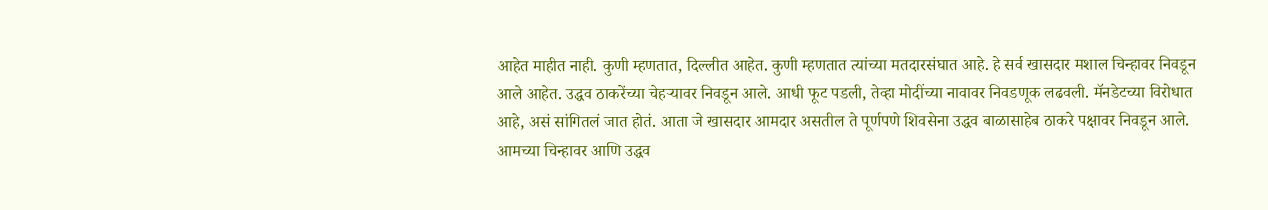आहेत माहीत नाही. कुणी म्हणतात, दिल्लीत आहेत. कुणी म्हणतात त्यांच्या मतदारसंघात आहे. हे सर्व खासदार मशाल चिन्हावर निवडून आले आहेत. उद्धव ठाकरेंच्या चेहऱ्यावर निवडून आले. आधी फूट पडली, तेव्हा मोदींच्या नावावर निवडणूक लढवली. मॅनडेटच्या विरोधात आहे, असं सांगितलं जात होतं. आता जे खासदार आमदार असतील ते पूर्णपणे शिवसेना उद्धव बाळासाहेब ठाकरे पक्षावर निवडून आले. आमच्या चिन्हावर आणि उद्धव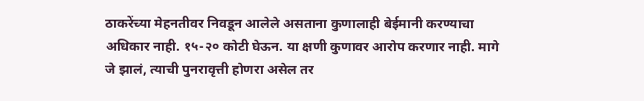ठाकरेंच्या मेहनतीवर निवडून आलेले असताना कुणालाही बेईमानी करण्याचा अधिकार नाही. १५-२० कोटी घेऊन. या क्षणी कुणावर आरोप करणार नाही. मागे जे झालं, त्याची पुनरावृत्ती होणरा असेल तर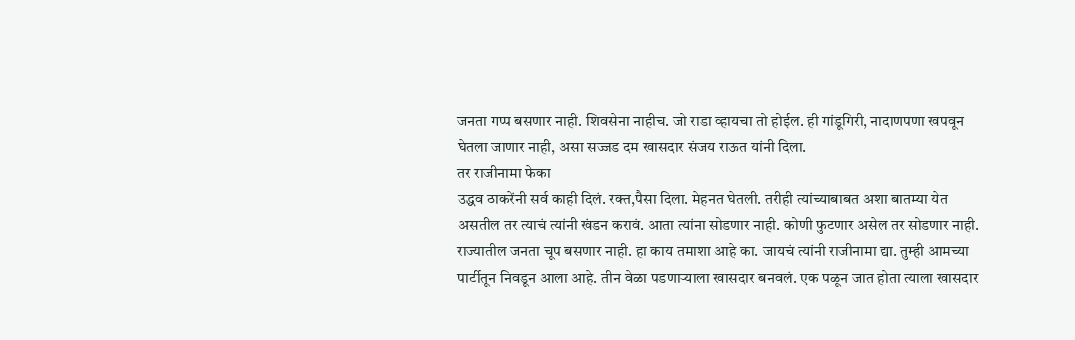जनता गप्प बसणार नाही. शिवसेना नाहीच. जो राडा व्हायचा तो होईल. ही गांडूगिरी, नादाणपणा खपवून घेतला जाणार नाही, असा सज्जड दम खासदार संजय राऊत यांनी दिला.
तर राजीनामा फेका
उद्धव ठाकरेंनी सर्व काही दिलं. रक्त,पैसा दिला. मेहनत घेतली. तरीही त्यांच्याबाबत अशा बातम्या येत असतील तर त्याचं त्यांनी खंडन करावं. आता त्यांना सोडणार नाही. कोणी फुटणार असेल तर सोडणार नाही. राज्यातील जनता चूप बसणार नाही. हा काय तमाशा आहे का. जायचं त्यांनी राजीनामा द्या. तुम्ही आमच्या पार्टीतून निवडून आला आहे. तीन वेळा पडणाऱ्याला खासदार बनवलं. एक पळून जात होता त्याला खासदार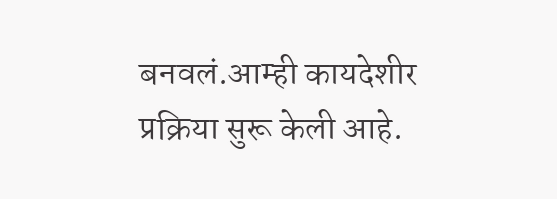बनवलं.आम्ही कायदेशीर प्रक्रिया सुरू केली आहे.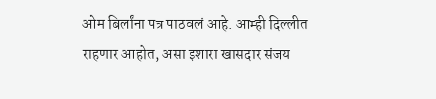ओम बिर्लांना पत्र पाठवलं आहे. आम्ही दिल्लीत राहणार आहोत, असा इशारा खासदार संजय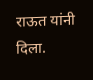राऊत यांनी दिला.